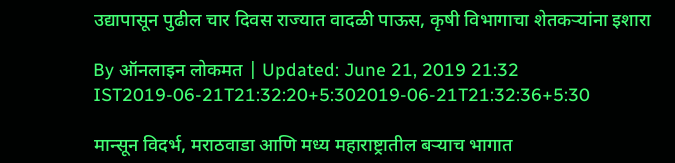उद्यापासून पुढील चार दिवस राज्यात वादळी पाऊस, कृषी विभागाचा शेतकऱ्यांना इशारा

By ऑनलाइन लोकमत | Updated: June 21, 2019 21:32 IST2019-06-21T21:32:20+5:302019-06-21T21:32:36+5:30

मान्सून विदर्भ, मराठवाडा आणि मध्य महाराष्ट्रातील बऱ्याच भागात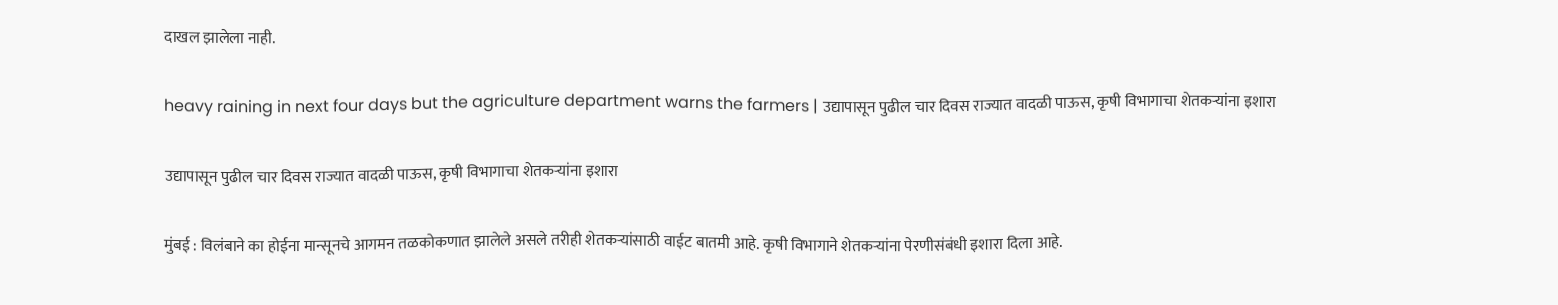दाखल झालेला नाही.

heavy raining in next four days but the agriculture department warns the farmers | उद्यापासून पुढील चार दिवस राज्यात वादळी पाऊस, कृषी विभागाचा शेतकऱ्यांना इशारा

उद्यापासून पुढील चार दिवस राज्यात वादळी पाऊस, कृषी विभागाचा शेतकऱ्यांना इशारा

मुंबई : विलंबाने का होईना मान्सूनचे आगमन तळकोकणात झालेले असले तरीही शेतकऱ्यांसाठी वाईट बातमी आहे. कृषी विभागाने शेतकऱ्यांना पेरणीसंबंधी इशारा दिला आहे.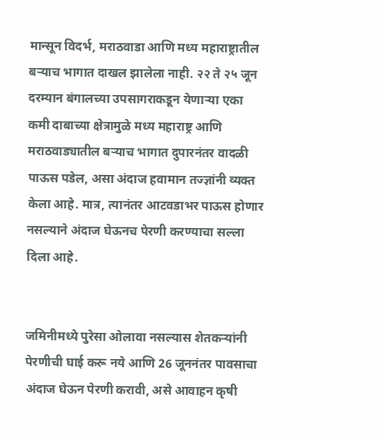मान्सून विदर्भ, मराठवाडा आणि मध्य महाराष्ट्रातील बऱ्याच भागात दाखल झालेला नाही. २२ ते २५ जून दरम्यान बंगालच्या उपसागराकडून येणाऱ्या एका कमी दाबाच्या क्षेत्रामुळे मध्य महाराष्ट्र आणि मराठवाड्यातील बऱ्याच भागात दुपारनंतर वादळी पाऊस पडेल, असा अंदाज हवामान तज्ज्ञांनी व्यक्त केला आहे. मात्र, त्यानंतर आटवडाभर पाऊस होणार नसल्याने अंदाज घेऊनच पेरणी करण्याचा सल्ला दिला आहे.


जमिनीमध्ये पुरेसा ओलावा नसल्यास शेतकऱ्यांनी पेरणीची घाई करू नये आणि 26 जूननंतर पावसाचा अंदाज घेऊन पेरणी करावी, असे आवाहन कृषी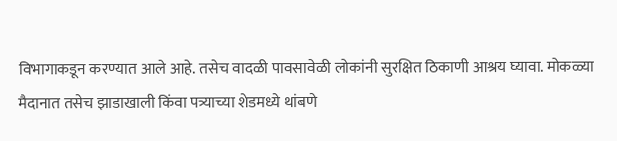विभागाकडून करण्यात आले आहे. तसेच वादळी पावसावेळी लोकांनी सुरक्षित ठिकाणी आश्रय घ्यावा. मोकळ्या मैदानात तसेच झाडाखाली किंवा पत्र्याच्या शेडमध्ये थांबणे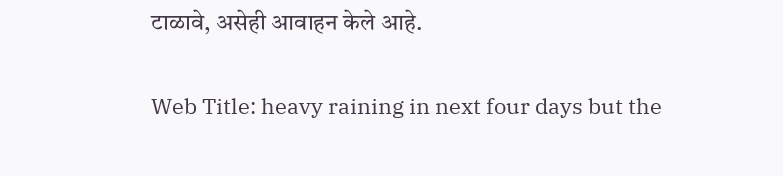टाळावे, असेही आवाहन केले आहे.


Web Title: heavy raining in next four days but the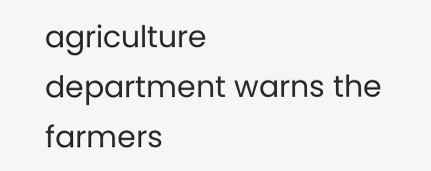agriculture department warns the farmers